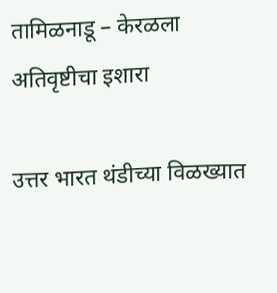तामिळनाडू – केरळला अतिवृष्टीचा इशारा

उत्तर भारत थंडीच्या विळख्यात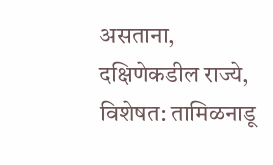असताना, दक्षिणेकडील राज्ये, विशेषत: तामिळनाडू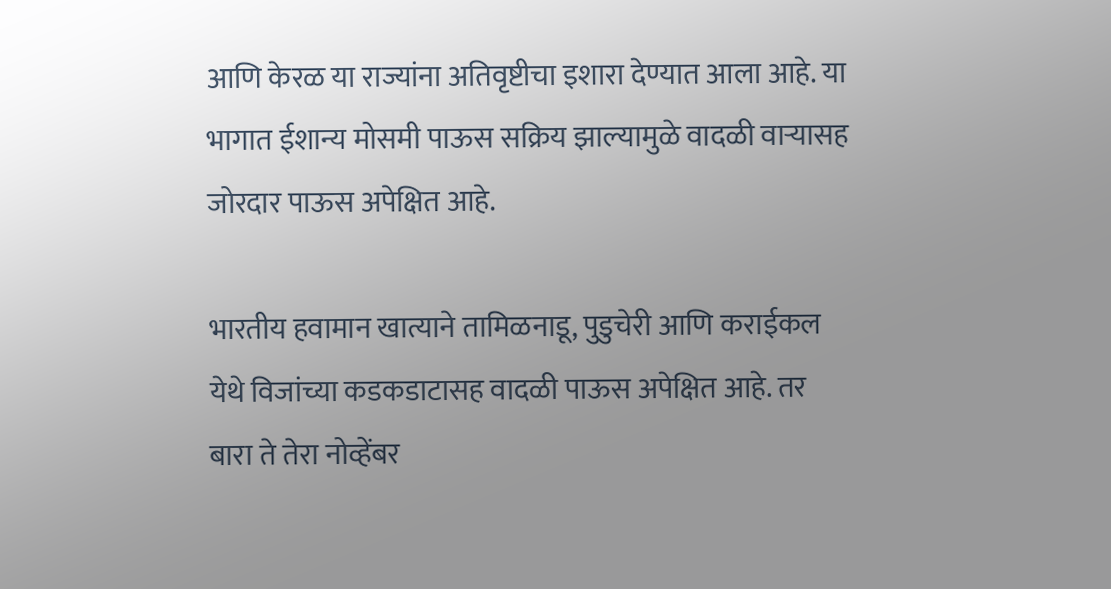आणि केरळ या राज्यांना अतिवृष्टीचा इशारा देण्यात आला आहे. या भागात ईशान्य मोसमी पाऊस सक्रिय झाल्यामुळे वादळी वाऱ्यासह  जोरदार पाऊस अपेक्षित आहे.

भारतीय हवामान खात्याने तामिळनाडू, पुडुचेरी आणि कराईकल येथे विजांच्या कडकडाटासह वादळी पाऊस अपेक्षित आहे. तर बारा ते तेरा नोव्हेंबर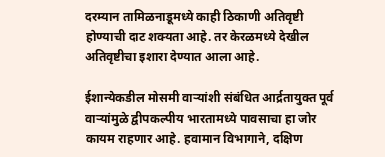दरम्यान तामिळनाडूमध्ये काही ठिकाणी अतिवृष्टी होण्याची दाट शक्यता आहे. तर केरळमध्ये देखील अतिवृष्टीचा इशारा देण्यात आला आहे.

ईशान्येकडील मोसमी वाऱ्यांशी संबंधित आर्द्रतायुक्त पूर्व वाऱ्यांमुळे द्वीपकल्पीय भारतामध्ये पावसाचा हा जोर कायम राहणार आहे. हवामान विभागाने, दक्षिण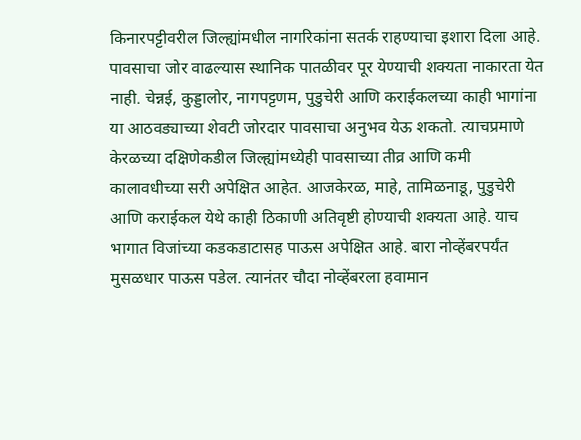किनारपट्टीवरील जिल्ह्यांमधील नागरिकांना सतर्क राहण्याचा इशारा दिला आहे. पावसाचा जोर वाढल्यास स्थानिक पातळीवर पूर येण्याची शक्यता नाकारता येत नाही. चेन्नई, कुड्डालोर, नागपट्टणम, पुडुचेरी आणि कराईकलच्या काही भागांना या आठवड्याच्या शेवटी जोरदार पावसाचा अनुभव येऊ शकतो. त्याचप्रमाणे केरळच्या दक्षिणेकडील जिल्ह्यांमध्येही पावसाच्या तीव्र आणि कमी कालावधीच्या सरी अपेक्षित आहेत. आजकेरळ, माहे, तामिळनाडू, पुडुचेरी आणि कराईकल येथे काही ठिकाणी अतिवृष्टी होण्याची शक्यता आहे. याच भागात विजांच्या कडकडाटासह पाऊस अपेक्षित आहे. बारा नोव्हेंबरपर्यंत मुसळधार पाऊस पडेल. त्यानंतर चौदा नोव्हेंबरला हवामान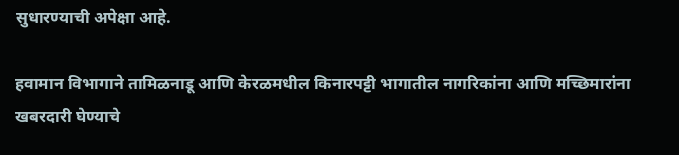सुधारण्याची अपेक्षा आहे.

हवामान विभागाने तामिळनाडू आणि केरळमधील किनारपट्टी भागातील नागरिकांना आणि मच्छिमारांना खबरदारी घेण्याचे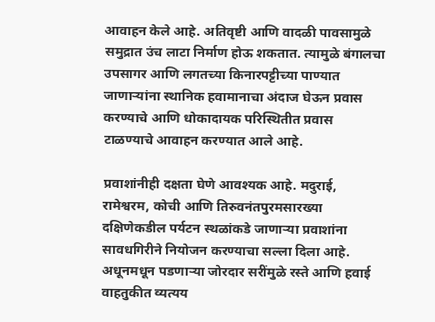आवाहन केले आहे. अतिवृष्टी आणि वादळी पावसामुळे समुद्रात उंच लाटा निर्माण होऊ शकतात. त्यामुळे बंगालचा उपसागर आणि लगतच्या किनारपट्टीच्या पाण्यात जाणाऱ्यांना स्थानिक हवामानाचा अंदाज घेऊन प्रवास करण्याचे आणि धोकादायक परिस्थितीत प्रवास टाळण्याचे आवाहन करण्यात आले आहे.

प्रवाशांनीही दक्षता घेणे आवश्यक आहे. मदुराई, रामेश्वरम, कोची आणि तिरुवनंतपुरमसारख्या दक्षिणेकडील पर्यटन स्थळांकडे जाणाऱ्या प्रवाशांना सावधगिरीने नियोजन करण्याचा सल्ला दिला आहे. अधूनमधून पडणाऱ्या जोरदार सरींमुळे रस्ते आणि हवाई वाहतुकीत व्यत्यय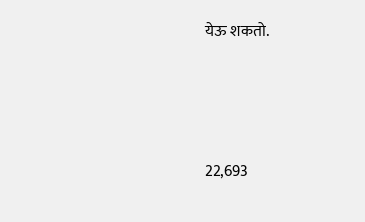येऊ शकतो.






22,693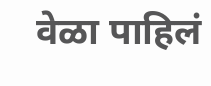वेळा पाहिलं